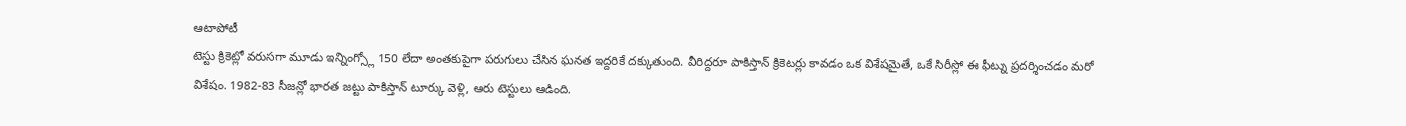ఆటాపోటీ
టెస్టు క్రికెట్లో వరుసగా మూడు ఇన్నింగ్స్లో 150 లేదా అంతకుపైగా పరుగులు చేసిన ఘనత ఇద్దరికే దక్కుతుంది. వీరిద్దరూ పాకిస్తాన్ క్రికెటర్లు కావడం ఒక విశేషమైతే, ఒకే సిరీస్లో ఈ ఫీట్ను ప్రదర్శించడం మరో విశేషం. 1982-83 సీజన్లో భారత జట్టు పాకిస్తాన్ టూర్కు వెళ్లి, ఆరు టెస్టులు ఆడింది.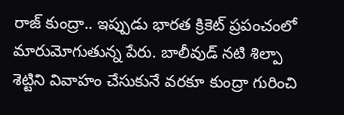రాజ్ కుంద్రా.. ఇప్పుడు భారత క్రికెట్ ప్రపంచంలో మారుమోగుతున్న పేరు. బాలీవుడ్ నటి శిల్పా శెట్టిని వివాహం చేసుకునే వరకూ కుంద్రా గురించి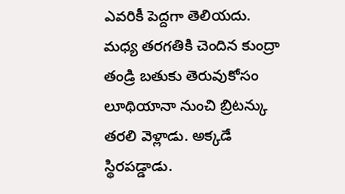ఎవరికీ పెద్దగా తెలియదు. మధ్య తరగతికి చెందిన కుంద్రా తండ్రి బతుకు తెరువుకోసం లూథియానా నుంచి బ్రిటన్కు తరలి వెళ్లాడు. అక్కడే స్థిరపడ్డాడు.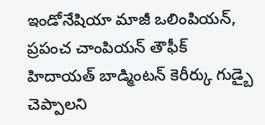ఇండోనేషియా మాజీ ఒలింపియన్, ప్రపంచ చాంపియన్ తౌఫీక్ హిదాయత్ బాడ్మింటన్ కెరీర్కు గుడ్బై చెప్పాలని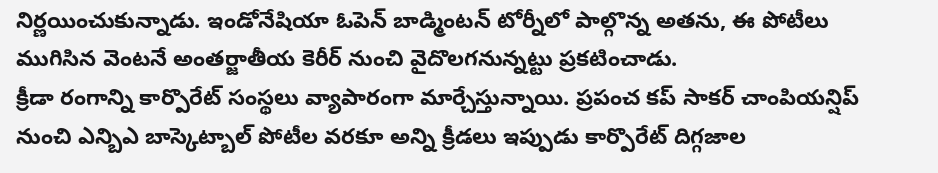నిర్ణయించుకున్నాడు. ఇండోనేషియా ఓపెన్ బాడ్మింటన్ టోర్నీలో పాల్గొన్న అతను, ఈ పోటీలు ముగిసిన వెంటనే అంతర్జాతీయ కెరీర్ నుంచి వైదొలగనున్నట్టు ప్రకటించాడు.
క్రీడా రంగాన్ని కార్పొరేట్ సంస్థలు వ్యాపారంగా మార్చేస్తున్నాయి. ప్రపంచ కప్ సాకర్ చాంపియన్షిప్ నుంచి ఎన్బిఎ బాస్కెట్బాల్ పోటీల వరకూ అన్ని క్రీడలు ఇప్పుడు కార్పొరేట్ దిగ్గజాల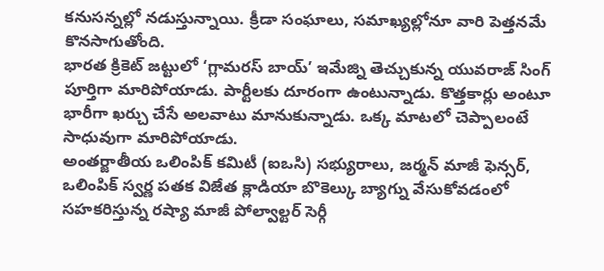కనుసన్నల్లో నడుస్తున్నాయి. క్రీడా సంఘాలు, సమాఖ్యల్లోనూ వారి పెత్తనమే కొనసాగుతోంది.
భారత క్రికెట్ జట్టులో ‘గ్లామరస్ బాయ్’ ఇమేజ్ని తెచ్చుకున్న యువరాజ్ సింగ్ పూర్తిగా మారిపోయాడు. పార్టీలకు దూరంగా ఉంటున్నాడు. కొత్తకార్లు అంటూ భారీగా ఖర్చు చేసే అలవాటు మానుకున్నాడు. ఒక్క మాటలో చెప్పాలంటే సాధువుగా మారిపోయాడు.
అంతర్జాతీయ ఒలింపిక్ కమిటీ (ఐఒసి) సభ్యురాలు, జర్మన్ మాజీ ఫెన్సర్, ఒలింపిక్ స్వర్ణ పతక విజేత క్లాడియా బొకెల్కు బ్యాగ్ను వేసుకోవడంలో సహకరిస్తున్న రష్యా మాజీ పోల్వాల్టర్ సెర్గీ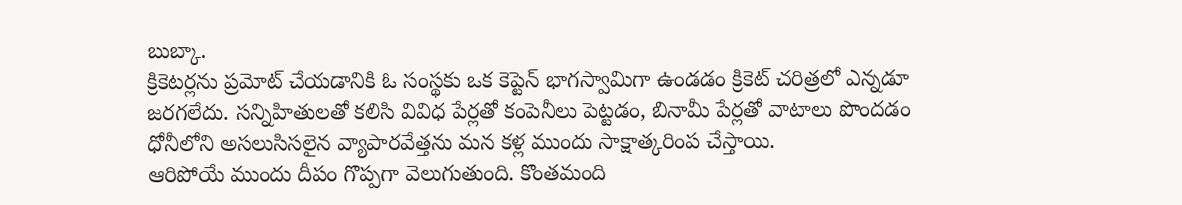బుబ్కా.
క్రికెటర్లను ప్రమోట్ చేయడానికి ఓ సంస్థకు ఒక కెప్టెన్ భాగస్వామిగా ఉండడం క్రికెట్ చరిత్రలో ఎన్నడూ జరగలేదు. సన్నిహితులతో కలిసి వివిధ పేర్లతో కంపెనీలు పెట్టడం, బినామీ పేర్లతో వాటాలు పొందడం ధోనీలోని అసలుసిసలైన వ్యాపారవేత్తను మన కళ్ల ముందు సాక్షాత్కరింప చేస్తాయి.
ఆరిపోయే ముందు దీపం గొప్పగా వెలుగుతుంది. కొంతమంది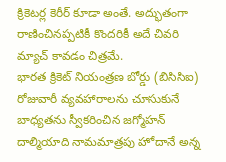క్రికెటర్ల కెరీర్ కూడా అంతే. అద్భుతంగా రాణించినప్పటికీ కొందరికీ అదే చివరి మ్యాచ్ కావడం చిత్రమే.
భారత క్రికెట్ నియంత్రణ బోర్డు (బిసిసిఐ) రోజువారీ వ్యవహారాలను చూసుకునే బాధ్యతను స్వీకరించిన జగ్మోహన్ దాల్మియాది నామమాత్రపు హోదానే అన్న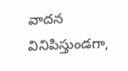వాదన వినిపిస్తుండగా,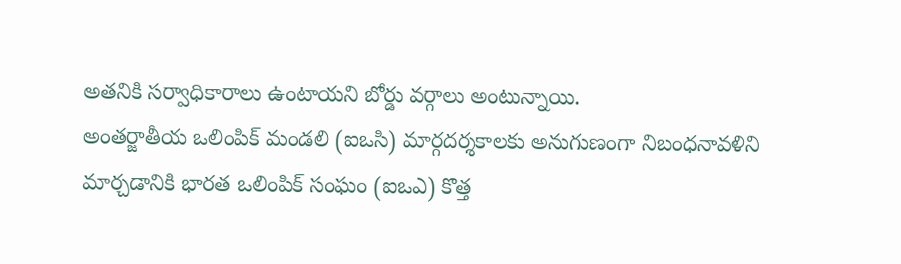అతనికి సర్వాధికారాలు ఉంటాయని బోర్డు వర్గాలు అంటున్నాయి.
అంతర్జాతీయ ఒలింపిక్ మండలి (ఐఒసి) మార్గదర్శకాలకు అనుగుణంగా నిబంధనావళిని మార్చడానికి భారత ఒలింపిక్ సంఘం (ఐఒఎ) కొత్త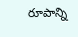రూపాన్ని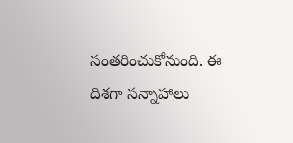సంతరించుకోనుంది. ఈ దిశగా సన్నాహాలు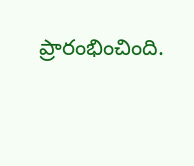ప్రారంభించింది.